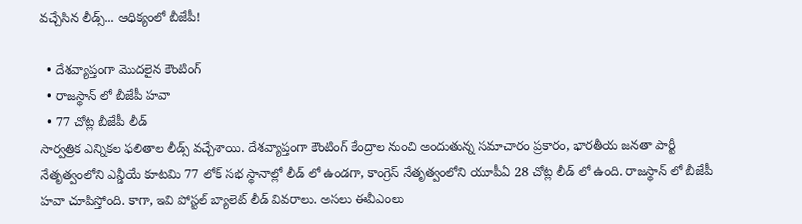వచ్చేసిన లీడ్స్... ఆధిక్యంలో బీజేపీ!

  • దేశవ్యాప్తంగా మొదలైన కౌంటింగ్
  • రాజస్థాన్ లో బీజేపీ హవా
  • 77 చోట్ల బీజేపీ లీడ్
సార్వత్రిక ఎన్నికల ఫలితాల లీడ్స్ వచ్చేశాయి. దేశవ్యాప్తంగా కౌంటింగ్ కేంద్రాల నుంచి అందుతున్న సమాచారం ప్రకారం, భారతీయ జనతా పార్టీ నేతృత్వంలోని ఎన్డీయే కూటమి 77 లోక్ సభ స్థానాల్లో లీడ్ లో ఉండగా, కాంగ్రెస్ నేతృత్వంలోని యూపీఏ 28 చోట్ల లీడ్ లో ఉంది. రాజస్థాన్ లో బీజేపీ హవా చూపిస్తోంది. కాగా, ఇవి పోస్టల్ బ్యాలెట్ లీడ్ వివరాలు. అసలు ఈవీఎంలు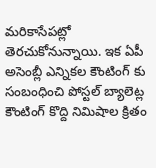మరికాసేపట్లో తెరచుకోనున్నాయి. ఇక ఏపీ అసెంబ్లీ ఎన్నికల కౌంటింగ్ కు సంబంధించి పోస్టల్ బ్యాలెట్ల కౌంటింగ్ కొద్ది నిమిషాల క్రితం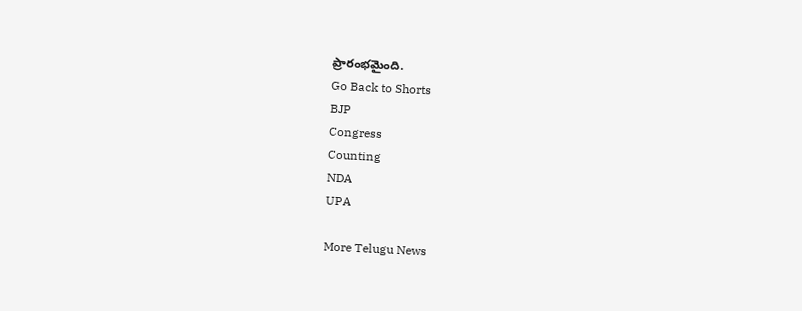ప్రారంభమైంది.
Go Back to Shorts
BJP
Congress
Counting
NDA
UPA

More Telugu News